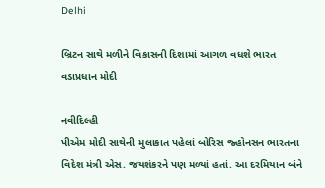Delhi

બ્રિટન સાથે મળીને વિકાસની દિશામાં આગળ વધશે ભારત વડાપ્રધાન મોદી

નવીદિલ્હી
પીએમ મોદી સાથેની મુલાકાત પહેલાં બોરિસ જ્હોનસન ભારતના વિદેશ મંત્રી એસ. જયશંકરને પણ મળ્યાં હતાં. આ દરમિયાન બંને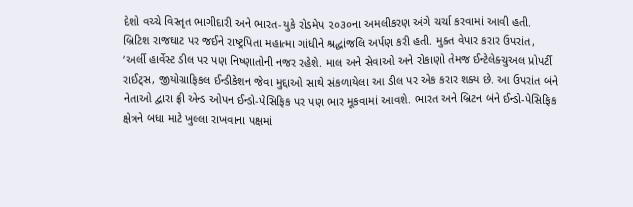દેશો વચ્ચે વિસ્તૃત ભાગીદારી અને ભારત-યુકે રોડમેપ ૨૦૩૦ના અમલીકરણ અંગે ચર્ચા કરવામાં આવી હતી. બ્રિટિશ રાજઘાટ પર જઈને રાષ્ટ્રપિતા મહાત્મા ગાંધીને શ્રદ્ધાંજલિ અર્પણ કરી હતી. મુક્ત વેપાર કરાર ઉપરાંત, ‘અર્લી હાર્વેસ્ટ ડીલ પર પણ નિષ્ણાતોની નજર રહેશે. માલ અને સેવાઓ અને રોકાણો તેમજ ઈન્ટેલેક્ચુઅલ પ્રોપર્ટી રાઈટ્‌સ, જીયોગ્રાફિકલ ઈન્ડીકેશન જેવા મુદ્દાઓ સાથે સંકળાયેલા આ ડીલ પર એક કરાર શક્ય છે. આ ઉપરાંત બંને નેતાઓ દ્વારા ફ્રી એન્ડ ઓપન ઈન્ડો-પેસિફિક પર પણ ભાર મૂકવામાં આવશે. ભારત અને બ્રિટન બંને ઈન્ડો-પેસિફિક ક્ષેત્રને બધા માટે ખુલ્લા રાખવાના પક્ષમાં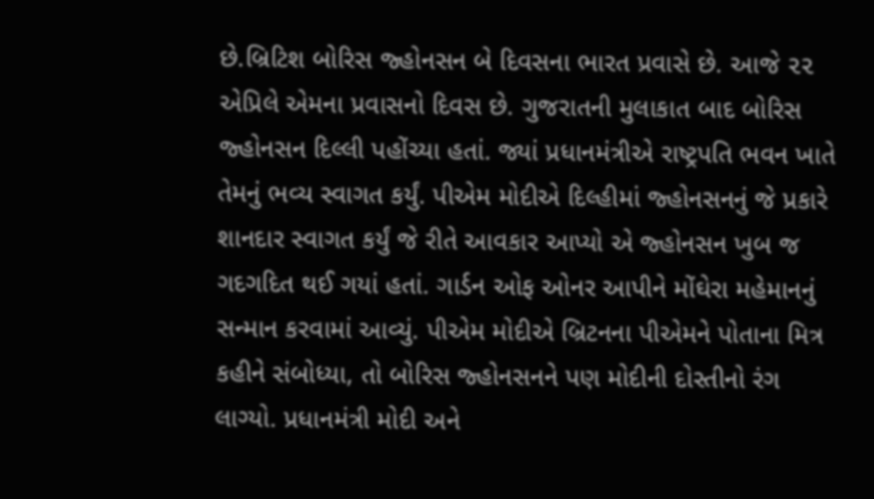છે.બ્રિટિશ બોરિસ જ્હોનસન બે દિવસના ભારત પ્રવાસે છે. આજે ૨૨ એપ્રિલે એમના પ્રવાસનો દિવસ છે. ગુજરાતની મુલાકાત બાદ બોરિસ જ્હોનસન દિલ્લી પહોંચ્યા હતાં. જ્યાં પ્રધાનમંત્રીએ રાષ્ટ્રપતિ ભવન ખાતે તેમનું ભવ્ય સ્વાગત કર્યું. પીએમ મોદીએ દિલ્હીમાં જ્હોનસનનું જે પ્રકારે શાનદાર સ્વાગત કર્યું જે રીતે આવકાર આપ્યો એ જ્હોનસન ખુબ જ ગદગદિત થઈ ગયાં હતાં. ગાર્ડન ઓફ ઓનર આપીને મોંઘેરા મહેમાનનું સન્માન કરવામાં આવ્યું. પીએમ મોદીએ બ્રિટનના પીએમને પોતાના મિત્ર કહીને સંબોધ્યા, તો બોરિસ જ્હોનસનને પણ મોદીની દોસ્તીનો રંગ લાગ્યો. પ્રધાનમંત્રી મોદી અને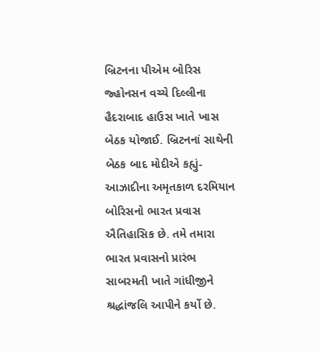બ્રિટનના પીએમ બોરિસ જ્હોનસન વચ્ચે દિલ્લીના હૈદરાબાદ હાઉસ ખાતે ખાસ બેઠક યોજાઈ. બ્રિટનનાં સાથેની બેઠક બાદ મોદીએ કહ્યું- આઝાદીના અમૃતકાળ દરમિયાન બોરિસનો ભારત પ્રવાસ ઐતિહાસિક છે. તમે તમારા ભારત પ્રવાસનો પ્રારંભ સાબરમતી ખાતે ગાંધીજીને શ્રદ્ધાંજલિ આપીને કર્યો છે.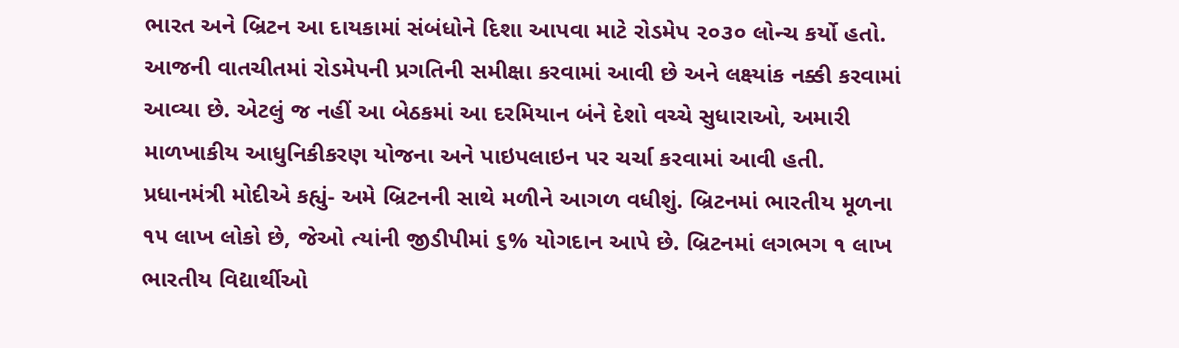ભારત અને બ્રિટન આ દાયકામાં સંબંધોને દિશા આપવા માટે રોડમેપ ૨૦૩૦ લોન્ચ કર્યો હતો. આજની વાતચીતમાં રોડમેપની પ્રગતિની સમીક્ષા કરવામાં આવી છે અને લક્ષ્યાંક નક્કી કરવામાં આવ્યા છે. એટલું જ નહીં આ બેઠકમાં આ દરમિયાન બંને દેશો વચ્ચે સુધારાઓ, અમારી માળખાકીય આધુનિકીકરણ યોજના અને પાઇપલાઇન પર ચર્ચા કરવામાં આવી હતી. પ્રધાનમંત્રી મોદીએ કહ્યું- અમે બ્રિટનની સાથે મળીને આગળ વધીશું. બ્રિટનમાં ભારતીય મૂળના ૧૫ લાખ લોકો છે, જેઓ ત્યાંની જીડીપીમાં ૬% યોગદાન આપે છે. બ્રિટનમાં લગભગ ૧ લાખ ભારતીય વિદ્યાર્થીઓ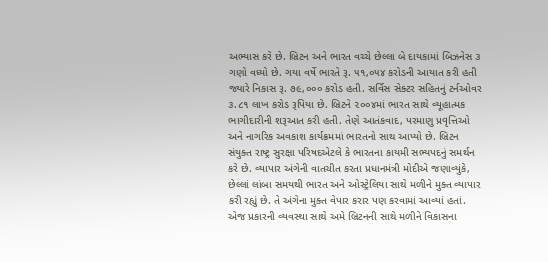અભ્યાસ કરે છે. બ્રિટન અને ભારત વચ્ચે છેલ્લા બે દાયકામાં બિઝનેસ ૩ ગણો વધ્યો છે. ગયા વર્ષે ભારતે રૂ. ૫૧,૦૫૪ કરોડની આયાત કરી હતી જ્યારે નિકાસ રૂ. ૭૯,૦૦૦ કરોડ હતી. સર્વિસ સેક્ટર સહિતનું ટર્નઓવર ૩.૮૧ લાખ કરોડ રૂપિયા છે. બ્રિટને ૨૦૦૪માં ભારત સાથે વ્યૂહાત્મક ભાગીદારીની શરૂઆત કરી હતી. તેણે આતંકવાદ, પરમાણુ પ્રવૃત્તિઓ અને નાગરિક અવકાશ કાર્યક્રમમાં ભારતનો સાથ આપ્યો છે. બ્રિટન સંયુક્ત રાષ્ટ્ર સુરક્ષા પરિષદએટલે કે ભારતના કાયમી સભ્યપદનું સમર્થન કરે છે. વ્યાપાર અંગેની વાતચીત કરતા પ્રધાનમંત્રી મોદીએ જણાવ્યુંકે, છેલ્લાં લાંબા સમયથી ભારત અને ઓસ્ટ્રેલિયા સાથે મળીને મુક્ત વ્યાપાર કરી રહ્યું છે. તે અંગેના મુક્ત વેપાર કરાર પણ કરવામાં આવ્યાં હતાં. એજ પ્રકારની વ્યવસ્થા સાથે અમે બ્રિટનની સાથે મળીને વિકાસના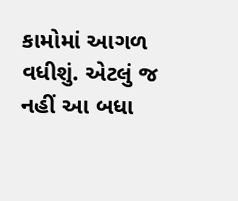કામોમાં આગળ વધીશું. એટલું જ નહીં આ બધા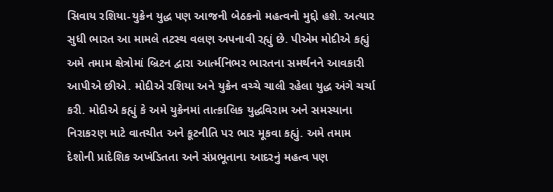સિવાય રશિયા-યુક્રેન યુદ્ધ પણ આજની બેઠકનો મહત્વનો મુદ્દો હશે. અત્યાર સુધી ભારત આ મામલે તટસ્થ વલણ અપનાવી રહ્યું છે. પીએમ મોદીએ કહ્યું અમે તમામ ક્ષેત્રોમાં બ્રિટન દ્વારા આર્ત્મનિભર ભારતના સમર્થનને આવકારી આપીએ છીએ. મોદીએ રશિયા અને યુક્રેન વચ્ચે ચાલી રહેલા યુદ્ધ અંગે ચર્ચા કરી. મોદીએ કહ્યું કે અમે યુક્રેનમાં તાત્કાલિક યુદ્ધવિરામ અને સમસ્યાના નિરાકરણ માટે વાતચીત અને કૂટનીતિ પર ભાર મૂકવા કહ્યું. અમે તમામ દેશોની પ્રાદેશિક અખંડિતતા અને સંપ્રભૂતાના આદરનું મહત્વ પણ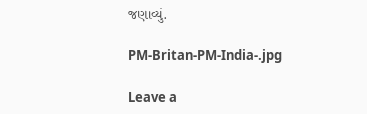જણાવ્યું.

PM-Britan-PM-India-.jpg

Leave a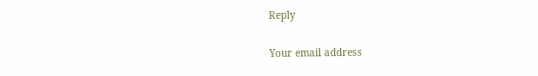Reply

Your email address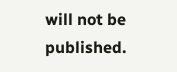will not be published.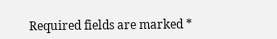Required fields are marked *